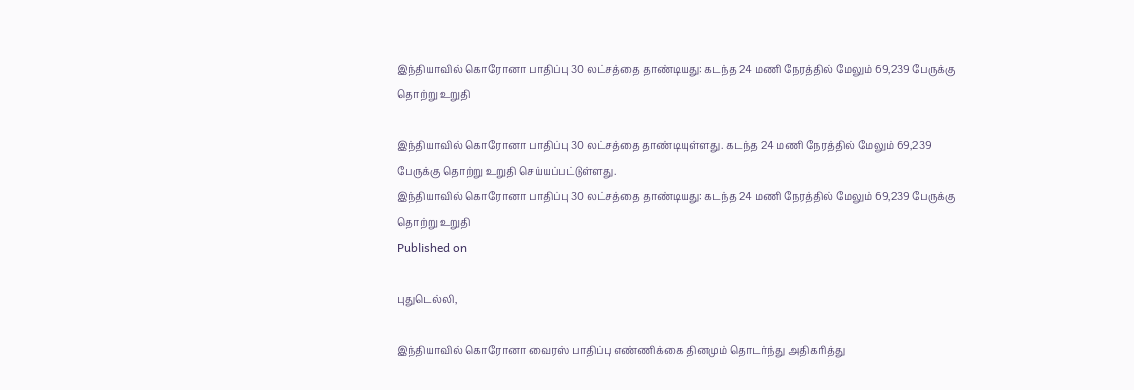இந்தியாவில் கொரோனா பாதிப்பு 30 லட்சத்தை தாண்டியது: கடந்த 24 மணி நேரத்தில் மேலும் 69,239 பேருக்கு தொற்று உறுதி

இந்தியாவில் கொரோனா பாதிப்பு 30 லட்சத்தை தாண்டியுள்ளது. கடந்த 24 மணி நேரத்தில் மேலும் 69,239 பேருக்கு தொற்று உறுதி செய்யப்பட்டுள்ளது.
இந்தியாவில் கொரோனா பாதிப்பு 30 லட்சத்தை தாண்டியது: கடந்த 24 மணி நேரத்தில் மேலும் 69,239 பேருக்கு தொற்று உறுதி
Published on

புதுடெல்லி,

இந்தியாவில் கொரோனா வைரஸ் பாதிப்பு எண்ணிக்கை தினமும் தொடர்ந்து அதிகரித்து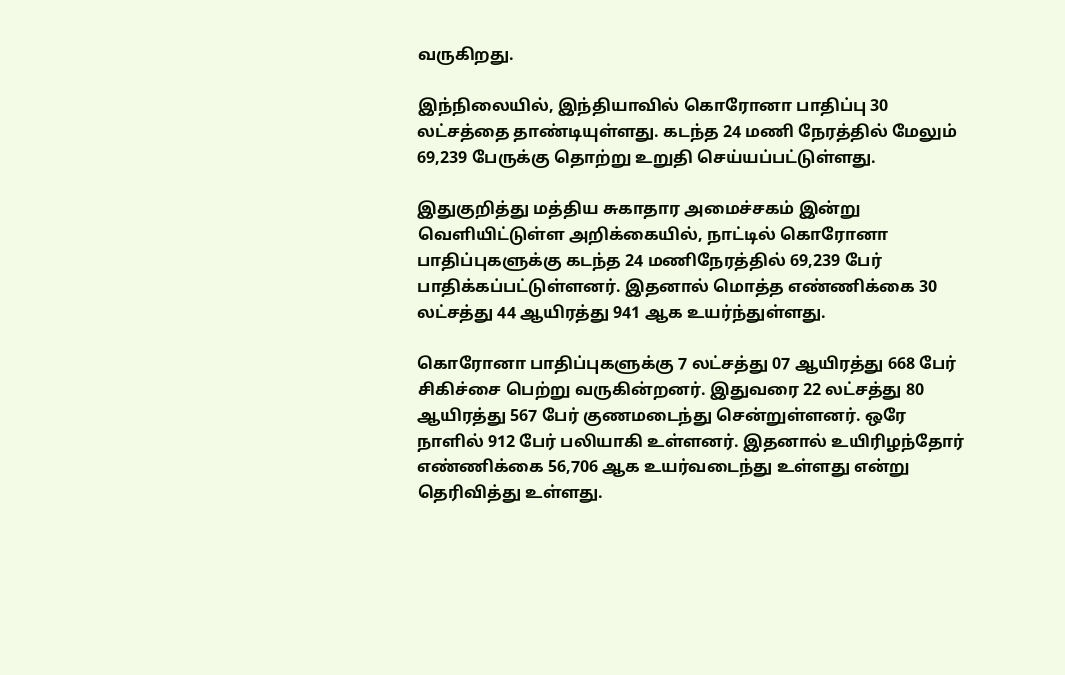வருகிறது.

இந்நிலையில், இந்தியாவில் கொரோனா பாதிப்பு 30 லட்சத்தை தாண்டியுள்ளது. கடந்த 24 மணி நேரத்தில் மேலும் 69,239 பேருக்கு தொற்று உறுதி செய்யப்பட்டுள்ளது.

இதுகுறித்து மத்திய சுகாதார அமைச்சகம் இன்று வெளியிட்டுள்ள அறிக்கையில், நாட்டில் கொரோனா பாதிப்புகளுக்கு கடந்த 24 மணிநேரத்தில் 69,239 பேர் பாதிக்கப்பட்டுள்ளனர். இதனால் மொத்த எண்ணிக்கை 30 லட்சத்து 44 ஆயிரத்து 941 ஆக உயர்ந்துள்ளது.

கொரோனா பாதிப்புகளுக்கு 7 லட்சத்து 07 ஆயிரத்து 668 பேர் சிகிச்சை பெற்று வருகின்றனர். இதுவரை 22 லட்சத்து 80 ஆயிரத்து 567 பேர் குணமடைந்து சென்றுள்ளனர். ஒரே நாளில் 912 பேர் பலியாகி உள்ளனர். இதனால் உயிரிழந்தோர் எண்ணிக்கை 56,706 ஆக உயர்வடைந்து உள்ளது என்று தெரிவித்து உள்ளது.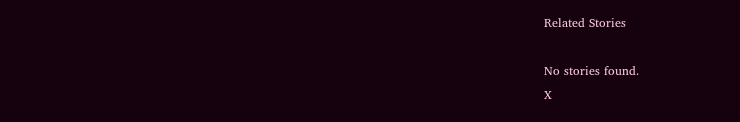Related Stories

No stories found.
X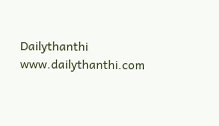Dailythanthi
www.dailythanthi.com